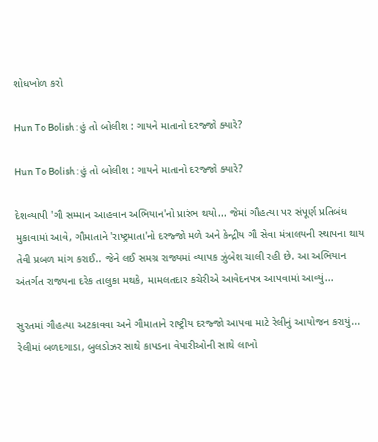શોધખોળ કરો

Hun To Bolish : હું તો બોલીશ : ગાયને માતાનો દરજ્જો ક્યારે?

Hun To Bolish : હું તો બોલીશ : ગાયને માતાનો દરજ્જો ક્યારે?

દેશવ્યાપી 'ગૌ સમ્માન આહવાન અભિયાન'નો પ્રારંભ થયો... જેમાં ગૌહત્યા પર સંપૂર્ણ પ્રતિબંધ મુકાવામાં આવે, ગૌમાતાને 'રાષ્ટ્રમાતા'નો દરજ્જો મળે અને કેન્દ્રીય ગૌ સેવા મંત્રાલયની સ્થાપના થાય તેવી પ્રબળ માંગ કરાઈ.. જેને લઈ સમગ્ર રાજ્યમાં વ્યાપક ઝુંબેશ ચાલી રહી છે. આ અભિયાન અંતર્ગત રાજ્યના દરેક તાલુકા મથકે, મામલતદાર કચેરીએ આવેદનપત્ર આપવામાં આવ્યું...

સુરતમાં ગૌહત્યા અટકાવવા અને ગૌમાતાને રાષ્ટ્રીય દરજ્જો આપવા માટે રેલીનું આયોજન કરાયું... રેલીમાં બળદગાડા, બુલડોઝર સાથે કાપડના વેપારીઓની સાથે લાખો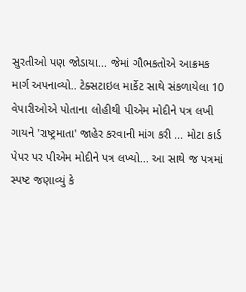સુરતીઓ પણ જોડાયા... જેમાં ગૌભકતોએ આક્રમક માર્ગ અપનાવ્યો.. ટેક્સટાઇલ માર્કેટ સાથે સંકળાયેલા 10 વેપારીઓએ પોતાના લોહીથી પીએમ મોદીને પત્ર લખી ગાયને 'રાષ્ટ્રમાતા' જાહેર કરવાની માંગ કરી ... મોટા કાર્ડ પેપર પર પીએમ મોદીને પત્ર લખ્યો... આ સાથે જ પત્રમાં સ્પષ્ટ જણાવ્યું કે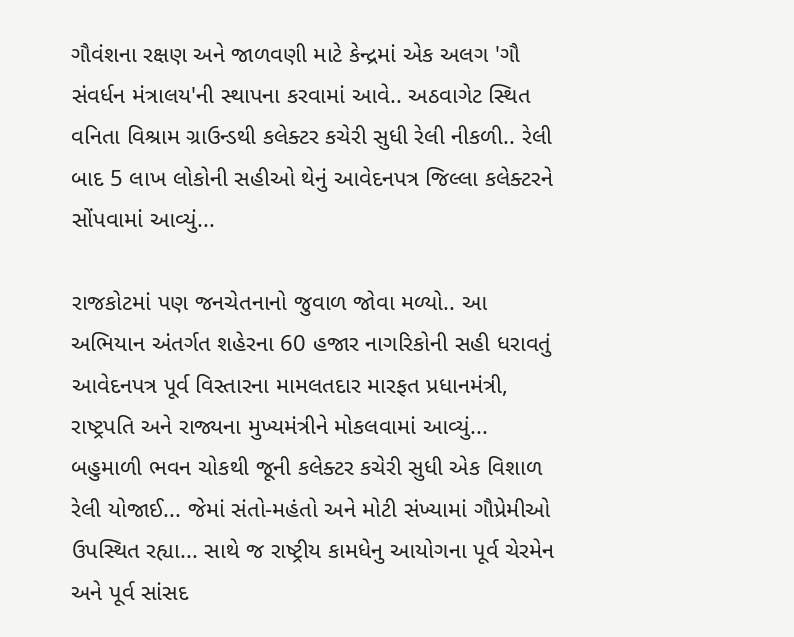ગૌવંશના રક્ષણ અને જાળવણી માટે કેન્દ્રમાં એક અલગ 'ગૌ સંવર્ધન મંત્રાલય'ની સ્થાપના કરવામાં આવે.. અઠવાગેટ સ્થિત વનિતા વિશ્રામ ગ્રાઉન્ડથી કલેક્ટર કચેરી સુધી રેલી નીકળી.. રેલી બાદ 5 લાખ લોકોની સહીઓ થેનું આવેદનપત્ર જિલ્લા કલેક્ટરને સોંપવામાં આવ્યું...

રાજકોટમાં પણ જનચેતનાનો જુવાળ જોવા મળ્યો.. આ અભિયાન અંતર્ગત શહેરના 60 હજાર નાગરિકોની સહી ધરાવતું આવેદનપત્ર પૂર્વ વિસ્તારના મામલતદાર મારફત પ્રધાનમંત્રી, રાષ્ટ્રપતિ અને રાજ્યના મુખ્યમંત્રીને મોકલવામાં આવ્યું...  બહુમાળી ભવન ચોકથી જૂની કલેક્ટર કચેરી સુધી એક વિશાળ રેલી યોજાઈ... જેમાં સંતો-મહંતો અને મોટી સંખ્યામાં ગૌપ્રેમીઓ ઉપસ્થિત રહ્યા... સાથે જ રાષ્ટ્રીય કામધેનુ આયોગના પૂર્વ ચેરમેન અને પૂર્વ સાંસદ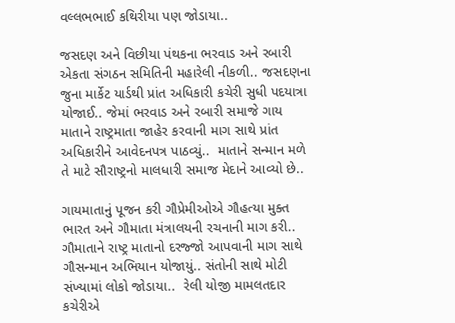વલ્લભભાઈ કથિરીયા પણ જોડાયા..

જસદણ અને વિછીયા પંથકના ભરવાડ અને રબારી એકતા સંગઠન સમિતિની મહારેલી નીકળી.. જસદણના જુના માર્કેટ યાર્ડથી પ્રાંત અધિકારી કચેરી સુધી પદયાત્રા યોજાઈ.. જેમાં ભરવાડ અને રબારી સમાજે ગાય માતાને રાષ્ટ્રમાતા જાહેર કરવાની માગ સાથે પ્રાંત અધિકારીને આવેદનપત્ર પાઠવ્યું..  માતાને સન્માન મળે તે માટે સૌરાષ્ટ્રનો માલધારી સમાજ મેદાને આવ્યો છે..

ગાયમાતાનું પૂજન કરી ગૌપ્રેમીઓએ ગૌહત્યા મુક્ત ભારત અને ગૌમાતા મંત્રાલયની રચનાની માગ કરી.. ગૌમાતાને રાષ્ટ્ર માતાનો દરજ્જો આપવાની માગ સાથે ગૌસન્માન અભિયાન યોજાયું.. સંતોની સાથે મોટી સંખ્યામાં લોકો જોડાયા..  રેલી યોજી મામલતદાર કચેરીએ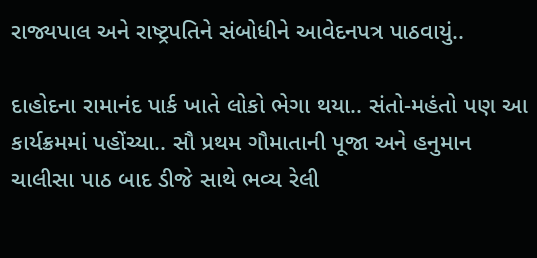રાજ્યપાલ અને રાષ્ટ્રપતિને સંબોધીને આવેદનપત્ર પાઠવાયું..

દાહોદના રામાનંદ પાર્ક ખાતે લોકો ભેગા થયા.. સંતો-મહંતો પણ આ કાર્યક્રમમાં પહોંચ્યા.. સૌ પ્રથમ ગૌમાતાની પૂજા અને હનુમાન ચાલીસા પાઠ બાદ ડીજે સાથે ભવ્ય રેલી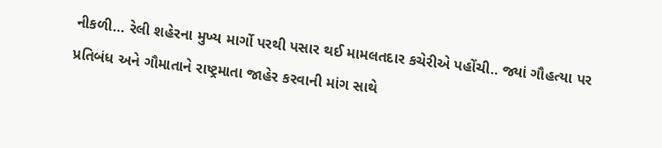નીકળી... રેલી શહેરના મુખ્ય માર્ગો પરથી પસાર થઈ મામલતદાર કચેરીએ પહોંચી.. જ્યાં ગૌહત્યા પર પ્રતિબંધ અને ગૌમાતાને રાષ્ટ્રમાતા જાહેર કરવાની માંગ સાથે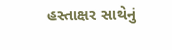હસ્તાક્ષર સાથેનું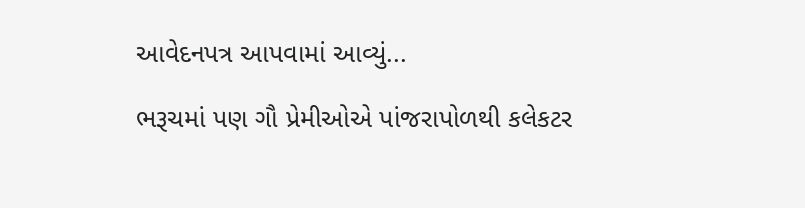આવેદનપત્ર આપવામાં આવ્યું...

ભરૂચમાં પણ ગૌ પ્રેમીઓએ પાંજરાપોળથી કલેકટર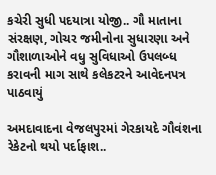કચેરી સુધી પદયાત્રા યોજી.. ગૌ માતાના સંરક્ષણ, ગોચર જમીનોના સુધારણા અને ગૌશાળાઓને વધુ સુવિધાઓ ઉપલબ્ધ કરાવની માગ સાથે કલેકટરને આવેદનપત્ર પાઠવાયું

અમદાવાદના વેજલપુરમાં ગેરકાયદે ગૌવંશના રેકેટનો થયો પર્દાફાશ..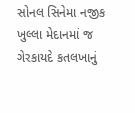સોનલ સિનેમા નજીક ખુલ્લા મેદાનમાં જ ગેરકાયદે કતલખાનું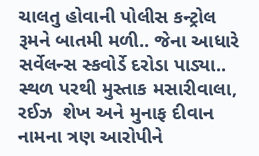ચાલતુ હોવાની પોલીસ કન્ટ્રોલ રૂમને બાતમી મળી.. જેના આધારે સર્વેલન્સ સ્કવોર્ડે દરોડા પાડ્યા.. સ્થળ પરથી મુસ્તાક મસારીવાલા, રઈઝ  શેખ અને મુનાફ દીવાન નામના ત્રણ આરોપીને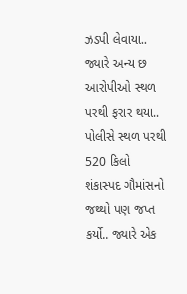ઝડપી લેવાયા.. જ્યારે અન્ય છ આરોપીઓ સ્થળ પરથી ફરાર થયા.. પોલીસે સ્થળ પરથી 520 કિલો શંકાસ્પદ ગૌમાંસનો જથ્થો પણ જપ્ત કર્યો.. જ્યારે એક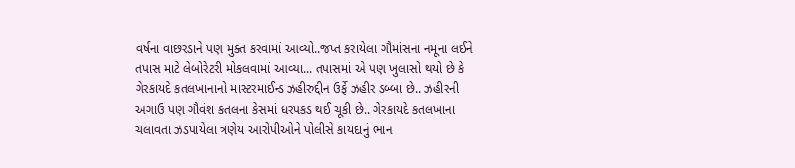વર્ષના વાછરડાને પણ મુક્ત કરવામાં આવ્યો..જપ્ત કરાયેલા ગૌમાંસના નમૂના લઈને તપાસ માટે લેબોરેટરી મોકલવામાં આવ્યા... તપાસમાં એ પણ ખુલાસો થયો છે કે ગેરકાયદે કતલખાનાનો માસ્ટરમાઈન્ડ ઝહીરુદ્દીન ઉર્ફે ઝહીર ડબ્બા છે.. ઝહીરની અગાઉ પણ ગૌવંશ કતલના કેસમાં ધરપકડ થઈ ચૂકી છે.. ગેરકાયદે કતલખાના ચલાવતા ઝડપાયેલા ત્રણેય આરોપીઓને પોલીસે કાયદાનું ભાન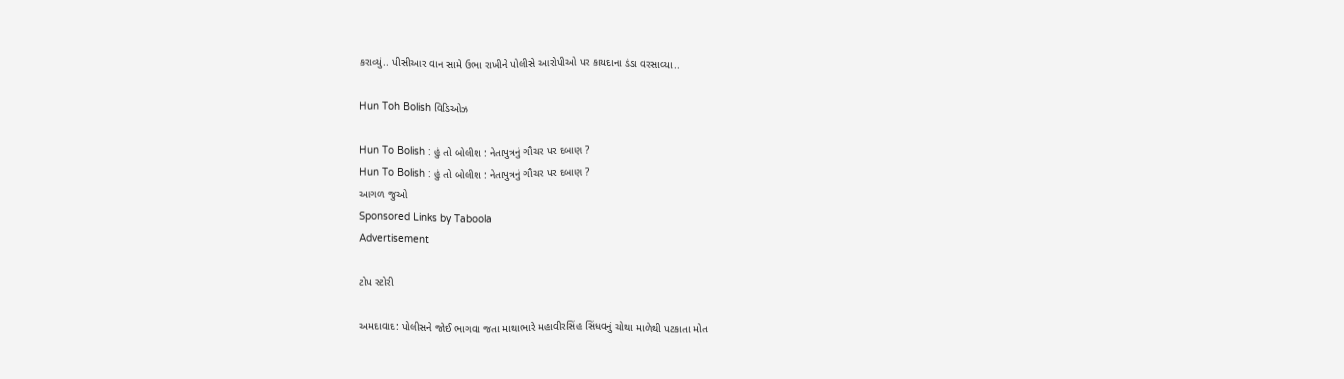કરાવ્યું.. પીસીઆર વાન સામે ઉભા રાખીને પોલીસે આરોપીઓ પર કાયદાના ડંડા વરસાવ્યા..

Hun Toh Bolish વિડિઓઝ

Hun To Bolish : હું તો બોલીશ : નેતાપુત્રનું ગૌચર પર દબાણ ?
Hun To Bolish : હું તો બોલીશ : નેતાપુત્રનું ગૌચર પર દબાણ ?
આગળ જુઓ
Sponsored Links by Taboola
Advertisement

ટોપ સ્ટોરી

અમદાવાદ: પોલીસને જોઈ ભાગવા જતા માથાભારે મહાવીરસિંહ સિંધવનું ચોથા માળેથી પટકાતા મોત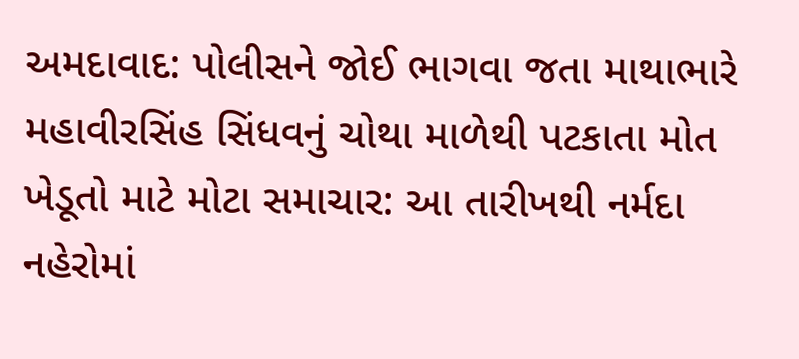અમદાવાદ: પોલીસને જોઈ ભાગવા જતા માથાભારે મહાવીરસિંહ સિંધવનું ચોથા માળેથી પટકાતા મોત
ખેડૂતો માટે મોટા સમાચાર: આ તારીખથી નર્મદા નહેરોમાં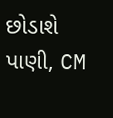છોડાશે પાણી, CM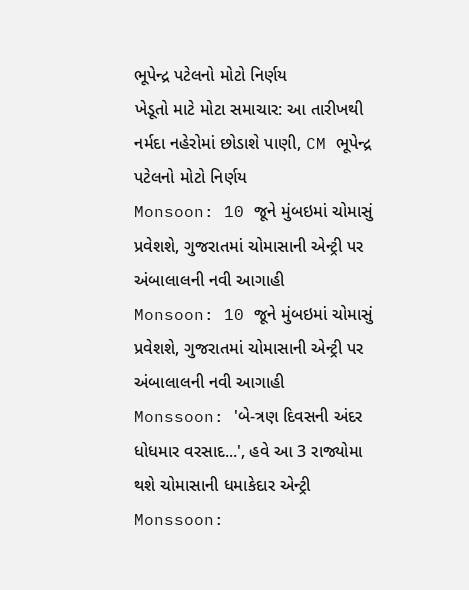ભૂપેન્દ્ર પટેલનો મોટો નિર્ણય
ખેડૂતો માટે મોટા સમાચાર: આ તારીખથી નર્મદા નહેરોમાં છોડાશે પાણી, CM ભૂપેન્દ્ર પટેલનો મોટો નિર્ણય
Monsoon: 10 જૂને મુંબઇમાં ચોમાસું પ્રવેશશે, ગુજરાતમાં ચોમાસાની એન્ટ્રી પર અંબાલાલની નવી આગાહી
Monsoon: 10 જૂને મુંબઇમાં ચોમાસું પ્રવેશશે, ગુજરાતમાં ચોમાસાની એન્ટ્રી પર અંબાલાલની નવી આગાહી
Monssoon: 'બે-ત્રણ દિવસની અંદર ધોધમાર વરસાદ...', હવે આ 3 રાજ્યોમા થશે ચોમાસાની ધમાકેદાર એન્ટ્રી
Monssoon: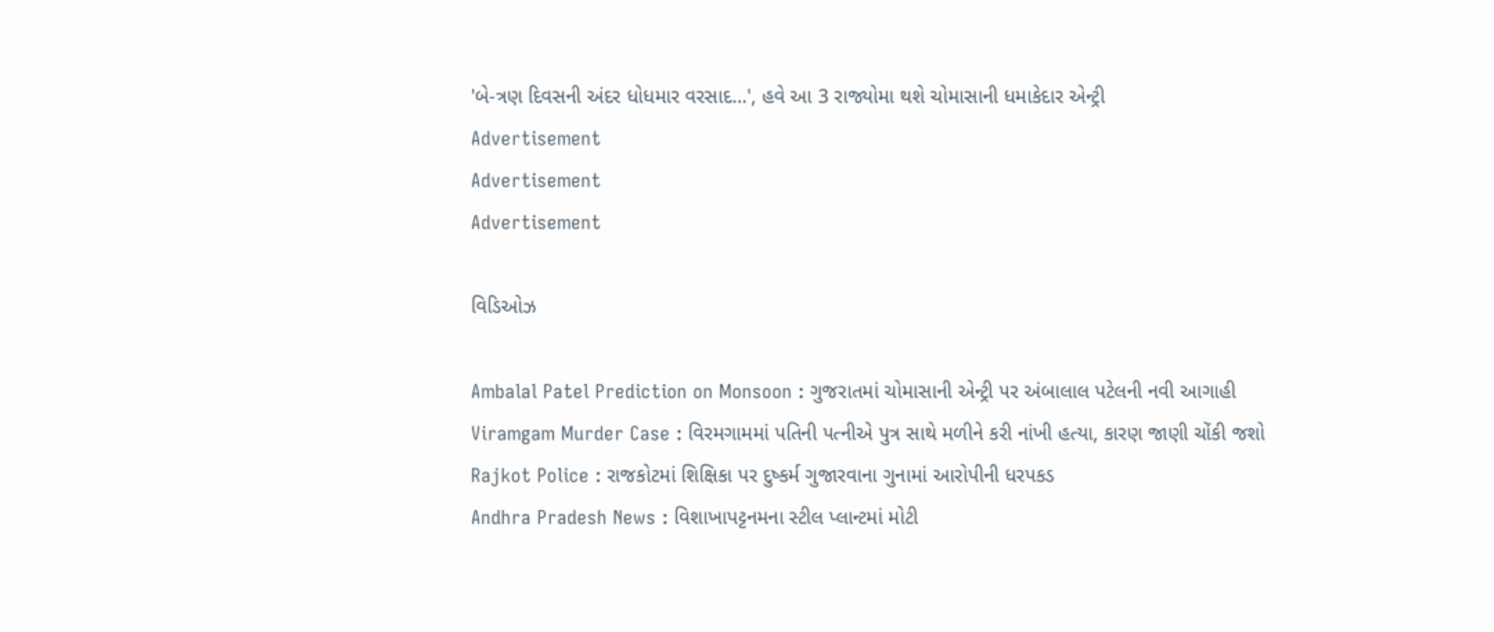'બે-ત્રણ દિવસની અંદર ધોધમાર વરસાદ...', હવે આ 3 રાજ્યોમા થશે ચોમાસાની ધમાકેદાર એન્ટ્રી
Advertisement
Advertisement
Advertisement

વિડિઓઝ

Ambalal Patel Prediction on Monsoon : ગુજરાતમાં ચોમાસાની એન્ટ્રી પર અંબાલાલ પટેલની નવી આગાહી
Viramgam Murder Case : વિરમગામમાં પતિની પત્નીએ પુત્ર સાથે મળીને કરી નાંખી હત્યા, કારણ જાણી ચોંકી જશો
Rajkot Police : રાજકોટમાં શિક્ષિકા પર દુષ્કર્મ ગુજારવાના ગુનામાં આરોપીની ધરપકડ
Andhra Pradesh News : વિશાખાપટ્ટનમના સ્ટીલ પ્લાન્ટમાં મોટી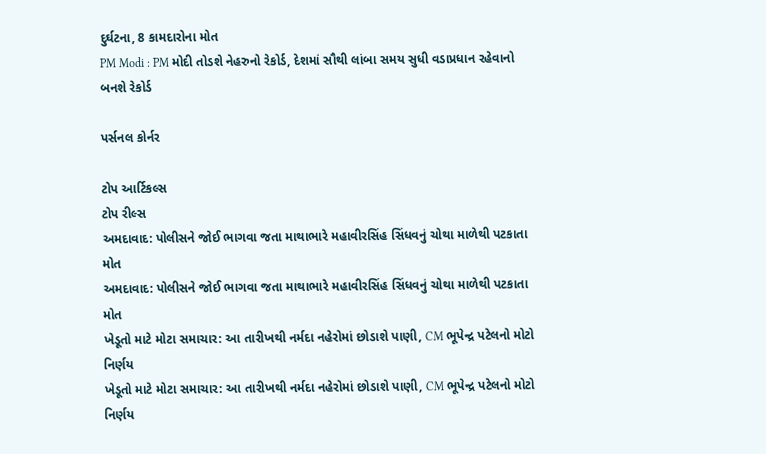દુર્ઘટના, 8 કામદારોના મોત
PM Modi : PM મોદી તોડશે નેહરુનો રેકોર્ડ, દેશમાં સૌથી લાંબા સમય સુધી વડાપ્રધાન રહેવાનો બનશે રેકોર્ડ

પર્સનલ કોર્નર

ટોપ આર્ટિકલ્સ
ટોપ રીલ્સ
અમદાવાદ: પોલીસને જોઈ ભાગવા જતા માથાભારે મહાવીરસિંહ સિંધવનું ચોથા માળેથી પટકાતા મોત
અમદાવાદ: પોલીસને જોઈ ભાગવા જતા માથાભારે મહાવીરસિંહ સિંધવનું ચોથા માળેથી પટકાતા મોત
ખેડૂતો માટે મોટા સમાચાર: આ તારીખથી નર્મદા નહેરોમાં છોડાશે પાણી, CM ભૂપેન્દ્ર પટેલનો મોટો નિર્ણય
ખેડૂતો માટે મોટા સમાચાર: આ તારીખથી નર્મદા નહેરોમાં છોડાશે પાણી, CM ભૂપેન્દ્ર પટેલનો મોટો નિર્ણય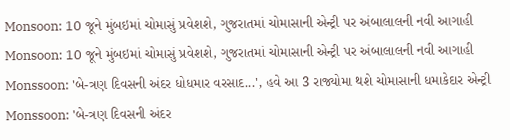Monsoon: 10 જૂને મુંબઇમાં ચોમાસું પ્રવેશશે, ગુજરાતમાં ચોમાસાની એન્ટ્રી પર અંબાલાલની નવી આગાહી
Monsoon: 10 જૂને મુંબઇમાં ચોમાસું પ્રવેશશે, ગુજરાતમાં ચોમાસાની એન્ટ્રી પર અંબાલાલની નવી આગાહી
Monssoon: 'બે-ત્રણ દિવસની અંદર ધોધમાર વરસાદ...', હવે આ 3 રાજ્યોમા થશે ચોમાસાની ધમાકેદાર એન્ટ્રી
Monssoon: 'બે-ત્રણ દિવસની અંદર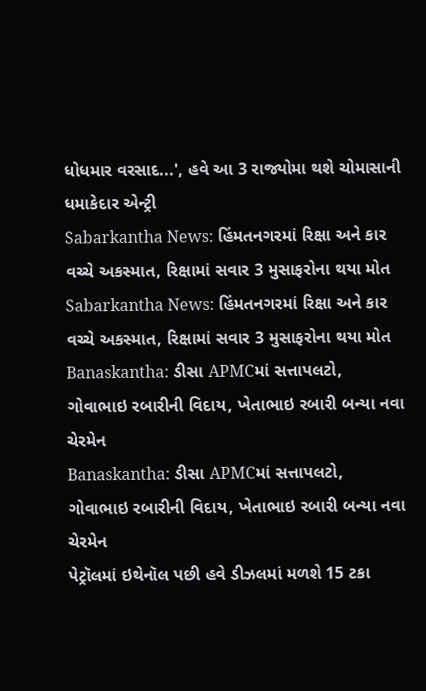ધોધમાર વરસાદ...', હવે આ 3 રાજ્યોમા થશે ચોમાસાની ધમાકેદાર એન્ટ્રી
Sabarkantha News: હિંમતનગરમાં રિક્ષા અને કાર વચ્ચે અકસ્માત, રિક્ષામાં સવાર 3 મુસાફરોના થયા મોત
Sabarkantha News: હિંમતનગરમાં રિક્ષા અને કાર વચ્ચે અકસ્માત, રિક્ષામાં સવાર 3 મુસાફરોના થયા મોત
Banaskantha: ડીસા APMCમાં સત્તાપલટો, ગોવાભાઇ રબારીની વિદાય, ખેતાભાઇ રબારી બન્યા નવા ચેરમેન
Banaskantha: ડીસા APMCમાં સત્તાપલટો, ગોવાભાઇ રબારીની વિદાય, ખેતાભાઇ રબારી બન્યા નવા ચેરમેન
પેટ્રૉલમાં ઇથેનૉલ પછી હવે ડીઝલમાં મળશે 15 ટકા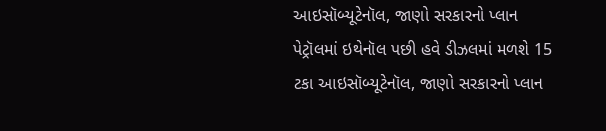આઇસૉબ્યૂટેનૉલ, જાણો સરકારનો પ્લાન
પેટ્રૉલમાં ઇથેનૉલ પછી હવે ડીઝલમાં મળશે 15 ટકા આઇસૉબ્યૂટેનૉલ, જાણો સરકારનો પ્લાન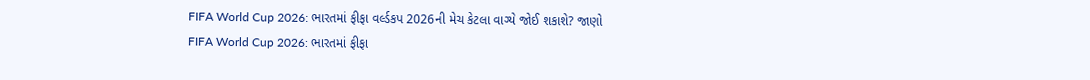FIFA World Cup 2026: ભારતમાં ફીફા વર્લ્ડકપ 2026ની મેચ કેટલા વાગ્યે જોઈ શકાશે? જાણો
FIFA World Cup 2026: ભારતમાં ફીફા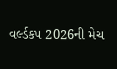વર્લ્ડકપ 2026ની મેચ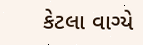કેટલા વાગ્યે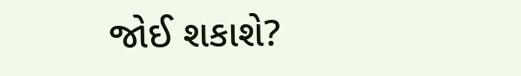જોઈ શકાશે?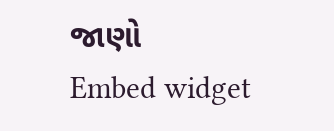જાણો
Embed widget